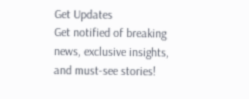Get Updates
Get notified of breaking news, exclusive insights, and must-see stories!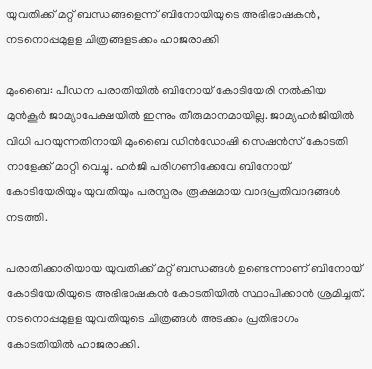യുവതിക്ക് മറ്റ് ബന്ധങ്ങളെന്ന് ബിനോയിയുടെ അഭിഭാഷകൻ, നടനൊപ്പമുളള ചിത്രങ്ങളടക്കം ഹാജരാക്കി

മുംബൈ: പീഡന പരാതിയില്‍ ബിനോയ് കോടിയേരി നല്‍കിയ മുന്‍കൂര്‍ ജാമ്യാപേക്ഷയില്‍ ഇന്നും തീരുമാനമായില്ല. ജാമ്യഹര്‍ജിയില്‍ വിധി പറയുന്നതിനായി മുംബൈ ഡിന്‍ഡോഷി സെഷന്‍സ് കോടതി നാളേക്ക് മാറ്റി വെച്ചു. ഹര്‍ജി പരിഗണിക്കേവേ ബിനോയ് കോടിയേരിയും യുവതിയും പരസ്പരം രൂക്ഷമായ വാദപ്രതിവാദങ്ങള്‍ നടത്തി.

പരാതിക്കാരിയായ യുവതിക്ക് മറ്റ് ബന്ധങ്ങള്‍ ഉണ്ടെന്നാണ് ബിനോയ് കോടിയേരിയുടെ അഭിഭാഷകന്‍ കോടതിയില്‍ സ്ഥാപിക്കാന്‍ ശ്രമിച്ചത്. നടനൊപ്പമുളള യുവതിയുടെ ചിത്രങ്ങള്‍ അടക്കം പ്രതിഭാഗം കോടതിയില്‍ ഹാജരാക്കി.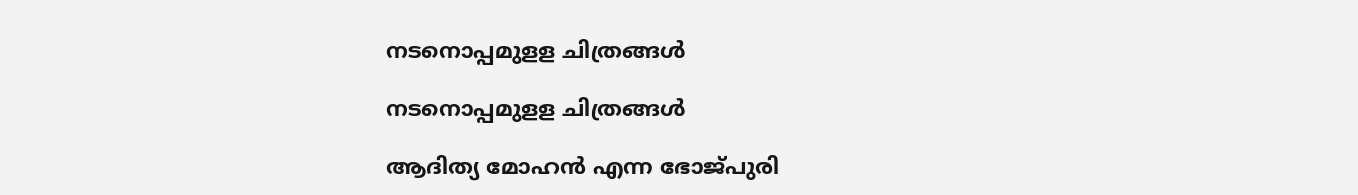നടനൊപ്പമുളള ചിത്രങ്ങൾ

നടനൊപ്പമുളള ചിത്രങ്ങൾ

ആദിത്യ മോഹന്‍ എന്ന ഭോജ്പുരി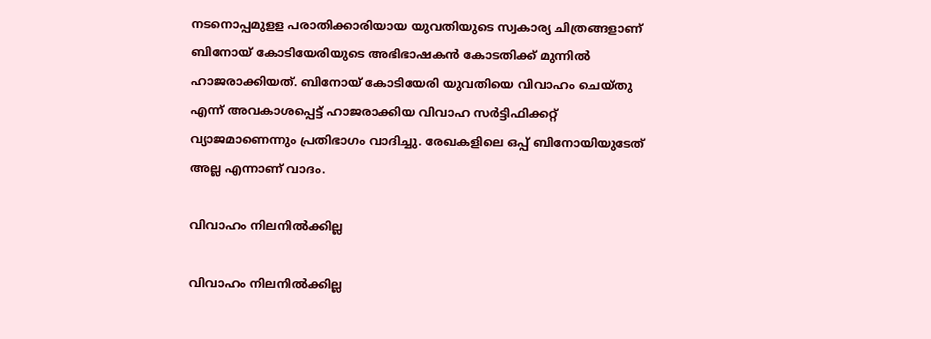നടനൊപ്പമുളള പരാതിക്കാരിയായ യുവതിയുടെ സ്വകാര്യ ചിത്രങ്ങളാണ് ബിനോയ് കോടിയേരിയുടെ അഭിഭാഷകന്‍ കോടതിക്ക് മുന്നില്‍ ഹാജരാക്കിയത്. ബിനോയ് കോടിയേരി യുവതിയെ വിവാഹം ചെയ്തു എന്ന് അവകാശപ്പെട്ട് ഹാജരാക്കിയ വിവാഹ സര്‍ട്ടിഫിക്കറ്റ് വ്യാജമാണെന്നും പ്രതിഭാഗം വാദിച്ചു. രേഖകളിലെ ഒപ്പ് ബിനോയിയുടേത് അല്ല എന്നാണ് വാദം.

വിവാഹം നിലനിൽക്കില്ല

വിവാഹം നിലനിൽക്കില്ല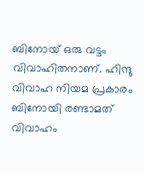ബിനോയ് ഒരു വട്ടം വിവാഹിതനാണ്. ഹിന്ദു വിവാഹ നിയമ പ്രകാരം ബിനോയി രണ്ടാമത് വിവാഹം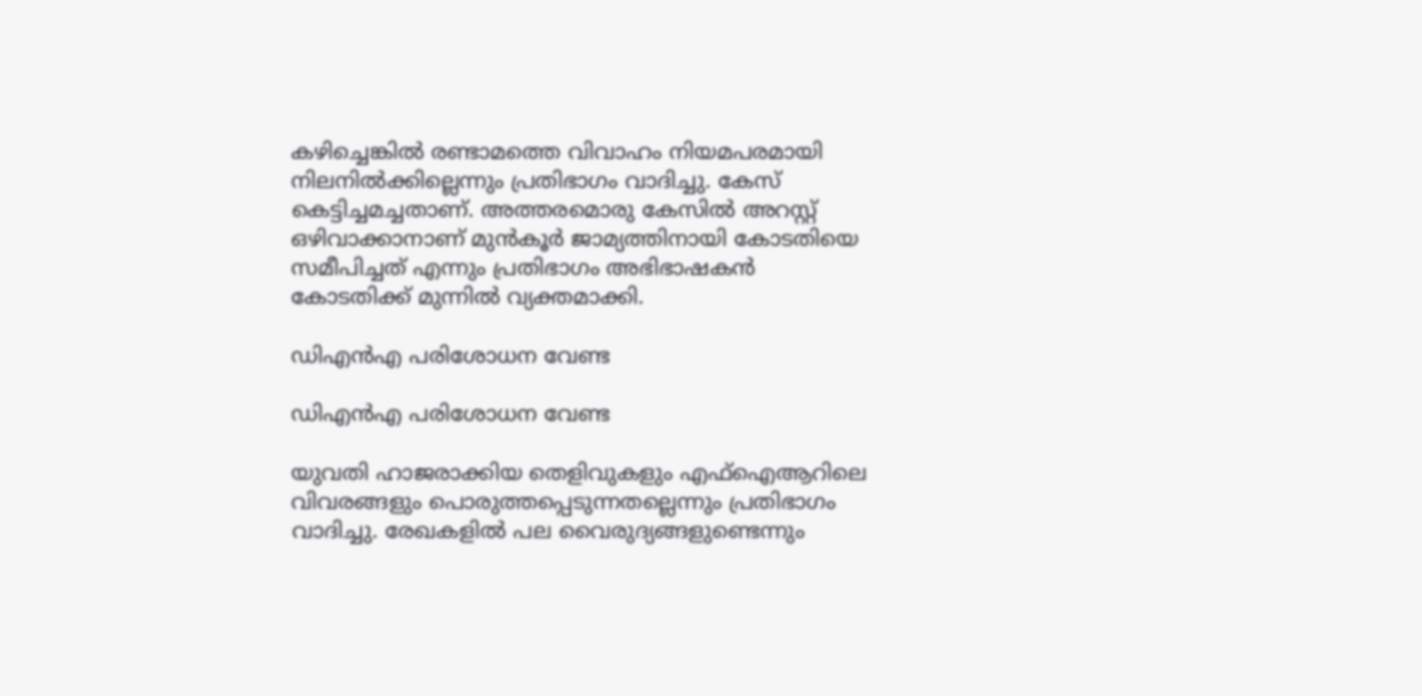കഴിച്ചെങ്കില്‍ രണ്ടാമത്തെ വിവാഹം നിയമപരമായി നിലനില്‍ക്കില്ലെന്നും പ്രതിഭാഗം വാദിച്ചു. കേസ് കെട്ടിച്ചമച്ചതാണ്. അത്തരമൊരു കേസില്‍ അറസ്റ്റ് ഒഴിവാക്കാനാണ് മുന്‍കൂര്‍ ജാമ്യത്തിനായി കോടതിയെ സമീപിച്ചത് എന്നും പ്രതിഭാഗം അഭിഭാഷകന്‍ കോടതിക്ക് മുന്നില്‍ വ്യക്തമാക്കി.

ഡിഎന്‍എ പരിശോധന വേണ്ട

ഡിഎന്‍എ പരിശോധന വേണ്ട

യുവതി ഹാജരാക്കിയ തെളിവുകളും എഫ്‌ഐആറിലെ വിവരങ്ങളും പൊരുത്തപ്പെടുന്നതല്ലെന്നും പ്രതിഭാഗം വാദിച്ചു. രേഖകളില്‍ പല വൈരുദ്യങ്ങളുണ്ടെന്നും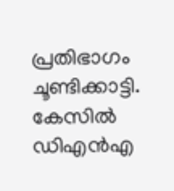പ്രതിഭാഗം ചൂണ്ടിക്കാട്ടി. കേസില്‍ ഡിഎന്‍എ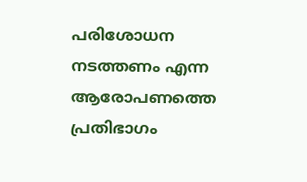പരിശോധന നടത്തണം എന്ന ആരോപണത്തെ പ്രതിഭാഗം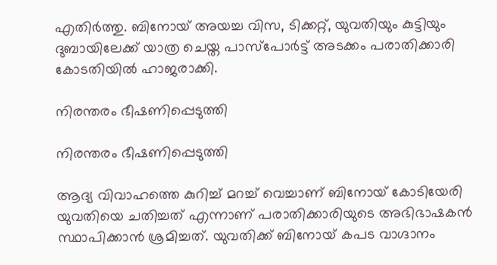എതിര്‍ത്തു. ബിനോയ് അയച്ച വിസ, ടിക്കറ്റ്, യുവതിയും കുട്ടിയും ദുബായിലേക്ക് യാത്ര ചെയ്ത പാസ്‌പോര്‍ട്ട് അടക്കം പരാതിക്കാരി കോടതിയില്‍ ഹാജരാക്കി.

നിരന്തരം ഭീഷണിപ്പെടുത്തി

നിരന്തരം ഭീഷണിപ്പെടുത്തി

ആദ്യ വിവാഹത്തെ കുറിച്ച് മറച്ച് വെച്ചാണ് ബിനോയ് കോടിയേരി യുവതിയെ ചതിച്ചത് എന്നാണ് പരാതിക്കാരിയുടെ അഭിഭാഷകന്‍ സ്ഥാപിക്കാന്‍ ശ്രമിച്ചത്. യുവതിക്ക് ബിനോയ് കപട വാഗ്ദാനം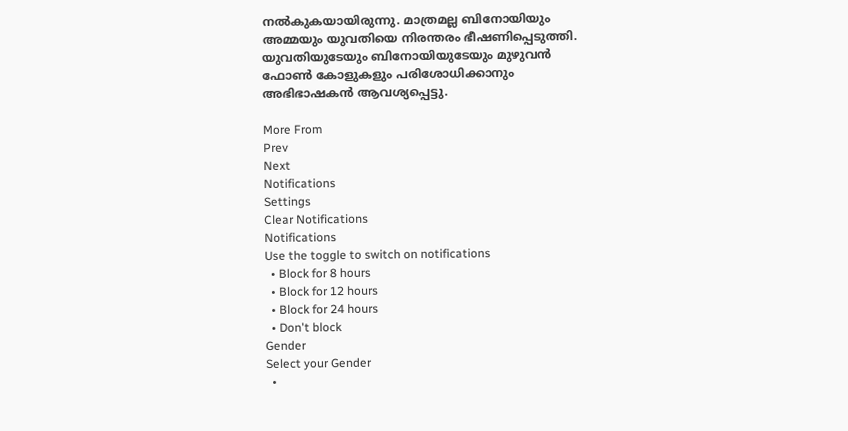നല്‍കുകയായിരുന്നു. മാത്രമല്ല ബിനോയിയും അമ്മയും യുവതിയെ നിരന്തരം ഭീഷണിപ്പെടുത്തി. യുവതിയുടേയും ബിനോയിയുടേയും മുഴുവന്‍ ഫോണ്‍ കോളുകളും പരിശോധിക്കാനും അഭിഭാഷകന്‍ ആവശ്യപ്പെട്ടു.

More From
Prev
Next
Notifications
Settings
Clear Notifications
Notifications
Use the toggle to switch on notifications
  • Block for 8 hours
  • Block for 12 hours
  • Block for 24 hours
  • Don't block
Gender
Select your Gender
  •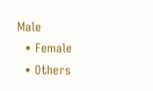Male
  • Female
  • Others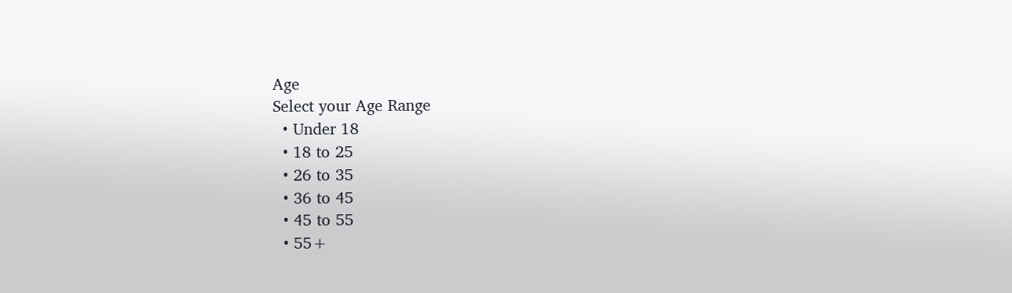Age
Select your Age Range
  • Under 18
  • 18 to 25
  • 26 to 35
  • 36 to 45
  • 45 to 55
  • 55+